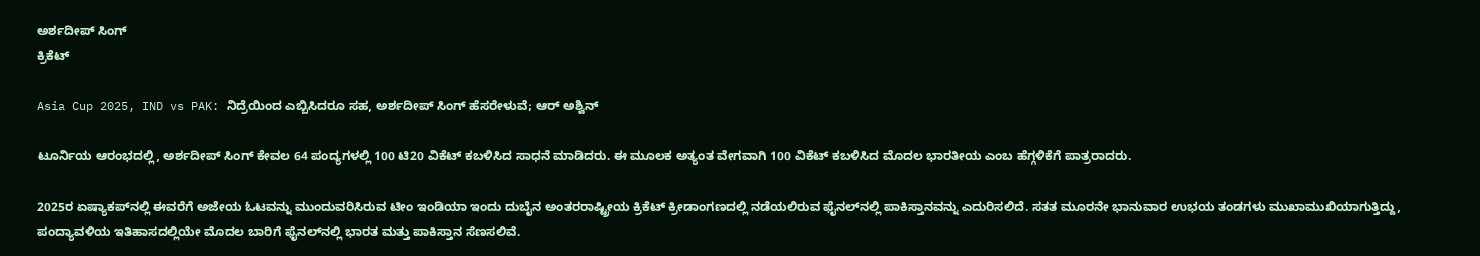ಅರ್ಶದೀಪ್ ಸಿಂಗ್
ಕ್ರಿಕೆಟ್

Asia Cup 2025, IND vs PAK: ನಿದ್ರೆಯಿಂದ ಎಬ್ಬಿಸಿದರೂ ಸಹ, ಅರ್ಶದೀಪ್ ಸಿಂಗ್ ಹೆಸರೇಳುವೆ; ಆರ್ ಅಶ್ವಿನ್

ಟೂರ್ನಿಯ ಆರಂಭದಲ್ಲಿ, ಅರ್ಶದೀಪ್ ಸಿಂಗ್ ಕೇವಲ 64 ಪಂದ್ಯಗಳಲ್ಲಿ 100 ಟಿ20 ವಿಕೆಟ್‌ ಕಬಳಿಸಿದ ಸಾಧನೆ ಮಾಡಿದರು. ಈ ಮೂಲಕ ಅತ್ಯಂತ ವೇಗವಾಗಿ 100 ವಿಕೆಟ್ ಕಬಳಿಸಿದ ಮೊದಲ ಭಾರತೀಯ ಎಂಬ ಹೆಗ್ಗಳಿಕೆಗೆ ಪಾತ್ರರಾದರು.

2025ರ ಏಷ್ಯಾಕಪ್‌ನಲ್ಲಿ ಈವರೆಗೆ ಅಜೇಯ ಓಟವನ್ನು ಮುಂದುವರಿಸಿರುವ ಟೀಂ ಇಂಡಿಯಾ ಇಂದು ದುಬೈನ ಅಂತರರಾಷ್ಟ್ರೀಯ ಕ್ರಿಕೆಟ್ ಕ್ರೀಡಾಂಗಣದಲ್ಲಿ ನಡೆಯಲಿರುವ ಫೈನಲ್‌ನಲ್ಲಿ ಪಾಕಿಸ್ತಾನವನ್ನು ಎದುರಿಸಲಿದೆ. ಸತತ ಮೂರನೇ ಭಾನುವಾರ ಉಭಯ ತಂಡಗಳು ಮುಖಾಮುಖಿಯಾಗುತ್ತಿದ್ದು, ಪಂದ್ಯಾವಳಿಯ ಇತಿಹಾಸದಲ್ಲಿಯೇ ಮೊದಲ ಬಾರಿಗೆ ಫೈನಲ್‌ನಲ್ಲಿ ಭಾರತ ಮತ್ತು ಪಾಕಿಸ್ತಾನ ಸೆಣಸಲಿವೆ.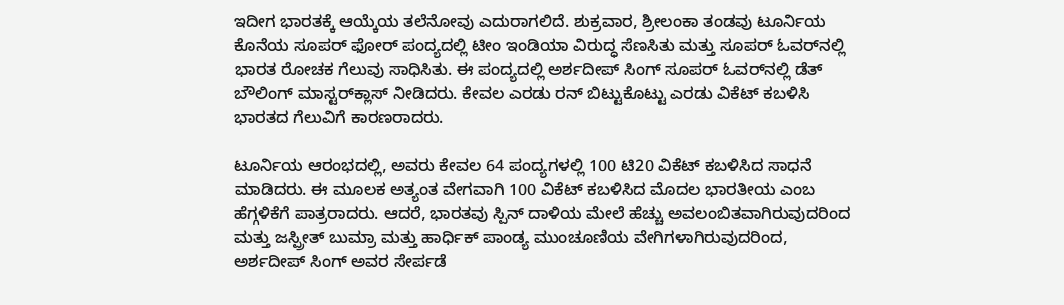ಇದೀಗ ಭಾರತಕ್ಕೆ ಆಯ್ಕೆಯ ತಲೆನೋವು ಎದುರಾಗಲಿದೆ. ಶುಕ್ರವಾರ, ಶ್ರೀಲಂಕಾ ತಂಡವು ಟೂರ್ನಿಯ ಕೊನೆಯ ಸೂಪರ್ ಫೋರ್ ಪಂದ್ಯದಲ್ಲಿ ಟೀಂ ಇಂಡಿಯಾ ವಿರುದ್ಧ ಸೆಣಸಿತು ಮತ್ತು ಸೂಪರ್ ಓವರ್‌ನಲ್ಲಿ ಭಾರತ ರೋಚಕ ಗೆಲುವು ಸಾಧಿಸಿತು. ಈ ಪಂದ್ಯದಲ್ಲಿ ಅರ್ಶದೀಪ್ ಸಿಂಗ್ ಸೂಪರ್ ಓವರ್‌ನಲ್ಲಿ ಡೆತ್ ಬೌಲಿಂಗ್ ಮಾಸ್ಟರ್‌ಕ್ಲಾಸ್ ನೀಡಿದರು. ಕೇವಲ ಎರಡು ರನ್ ಬಿಟ್ಟುಕೊಟ್ಟು ಎರಡು ವಿಕೆಟ್ ಕಬಳಿಸಿ ಭಾರತದ ಗೆಲುವಿಗೆ ಕಾರಣರಾದರು.

ಟೂರ್ನಿಯ ಆರಂಭದಲ್ಲಿ, ಅವರು ಕೇವಲ 64 ಪಂದ್ಯಗಳಲ್ಲಿ 100 ಟಿ20 ವಿಕೆಟ್‌ ಕಬಳಿಸಿದ ಸಾಧನೆ ಮಾಡಿದರು. ಈ ಮೂಲಕ ಅತ್ಯಂತ ವೇಗವಾಗಿ 100 ವಿಕೆಟ್ ಕಬಳಿಸಿದ ಮೊದಲ ಭಾರತೀಯ ಎಂಬ ಹೆಗ್ಗಳಿಕೆಗೆ ಪಾತ್ರರಾದರು. ಆದರೆ, ಭಾರತವು ಸ್ಪಿನ್ ದಾಳಿಯ ಮೇಲೆ ಹೆಚ್ಚು ಅವಲಂಬಿತವಾಗಿರುವುದರಿಂದ ಮತ್ತು ಜಸ್ಪ್ರೀತ್ ಬುಮ್ರಾ ಮತ್ತು ಹಾರ್ಧಿಕ್ ಪಾಂಡ್ಯ ಮುಂಚೂಣಿಯ ವೇಗಿಗಳಾಗಿರುವುದರಿಂದ, ಅರ್ಶದೀಪ್ ಸಿಂಗ್ ಅವರ ಸೇರ್ಪಡೆ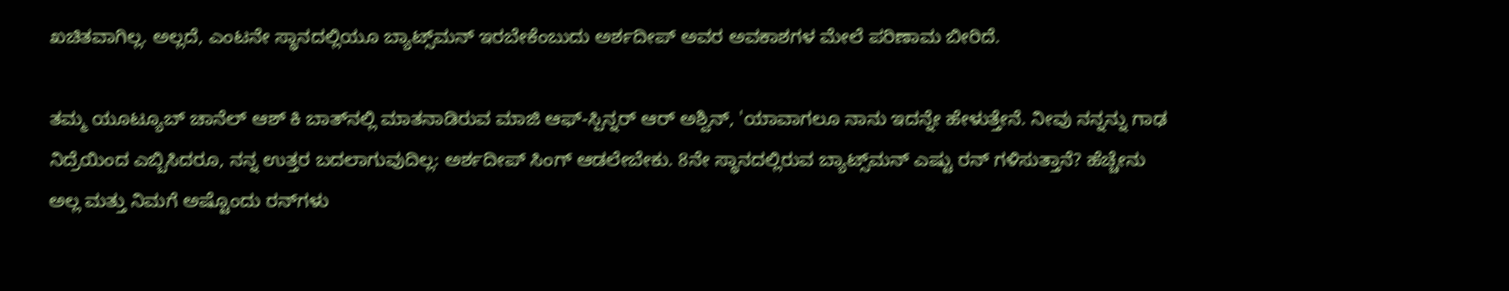ಖಚಿತವಾಗಿಲ್ಲ. ಅಲ್ಲದೆ, ಎಂಟನೇ ಸ್ಥಾನದಲ್ಲಿಯೂ ಬ್ಯಾಟ್ಸ್‌ಮನ್ ಇರಬೇಕೆಂಬುದು ಅರ್ಶದೀಪ್ ಅವರ ಅವಕಾಶಗಳ ಮೇಲೆ ಪರಿಣಾಮ ಬೀರಿದೆ.

ತಮ್ಮ ಯೂಟ್ಯೂಬ್ ಚಾನೆಲ್ ಆಶ್ ಕಿ ಬಾತ್‌ನಲ್ಲಿ ಮಾತನಾಡಿರುವ ಮಾಜಿ ಆಫ್-ಸ್ಪಿನ್ನರ್ ಆರ್ ಅಶ್ವಿನ್, 'ಯಾವಾಗಲೂ ನಾನು ಇದನ್ನೇ ಹೇಳುತ್ತೇನೆ. ನೀವು ನನ್ನನ್ನು ಗಾಢ ನಿದ್ರೆಯಿಂದ ಎಬ್ಬಿಸಿದರೂ, ನನ್ನ ಉತ್ತರ ಬದಲಾಗುವುದಿಲ್ಲ: ಅರ್ಶದೀಪ್ ಸಿಂಗ್ ಆಡಲೇಬೇಕು. 8ನೇ ಸ್ಥಾನದಲ್ಲಿರುವ ಬ್ಯಾಟ್ಸ್‌ಮನ್ ಎಷ್ಟು ರನ್ ಗಳಿಸುತ್ತಾನೆ? ಹೆಚ್ಚೇನು ಅಲ್ಲ ಮತ್ತು ನಿಮಗೆ ಅಷ್ಟೊಂದು ರನ್‌ಗಳು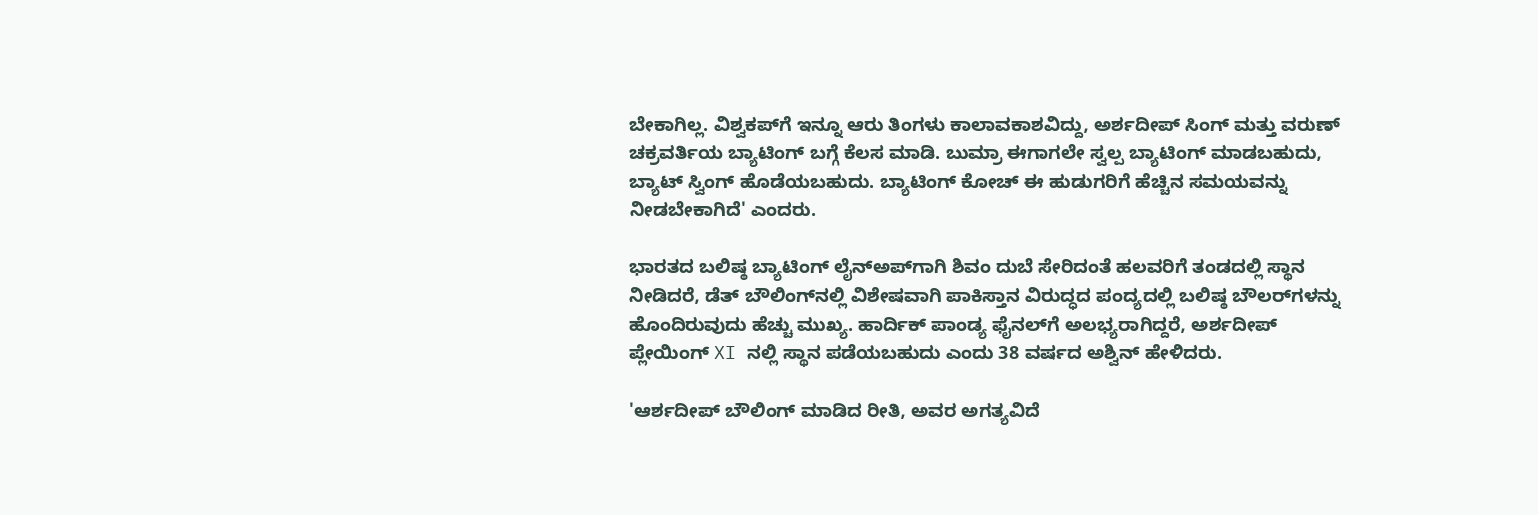ಬೇಕಾಗಿಲ್ಲ. ವಿಶ್ವಕಪ್‌ಗೆ ಇನ್ನೂ ಆರು ತಿಂಗಳು ಕಾಲಾವಕಾಶವಿದ್ದು, ಅರ್ಶದೀಪ್ ಸಿಂಗ್ ಮತ್ತು ವರುಣ್ ಚಕ್ರವರ್ತಿಯ ಬ್ಯಾಟಿಂಗ್ ಬಗ್ಗೆ ಕೆಲಸ ಮಾಡಿ. ಬುಮ್ರಾ ಈಗಾಗಲೇ ಸ್ವಲ್ಪ ಬ್ಯಾಟಿಂಗ್ ಮಾಡಬಹುದು, ಬ್ಯಾಟ್ ಸ್ವಿಂಗ್ ಹೊಡೆಯಬಹುದು. ಬ್ಯಾಟಿಂಗ್ ಕೋಚ್ ಈ ಹುಡುಗರಿಗೆ ಹೆಚ್ಚಿನ ಸಮಯವನ್ನು ನೀಡಬೇಕಾಗಿದೆ' ಎಂದರು.

ಭಾರತದ ಬಲಿಷ್ಠ ಬ್ಯಾಟಿಂಗ್ ಲೈನ್‌ಅಪ್‌ಗಾಗಿ ಶಿವಂ ದುಬೆ ಸೇರಿದಂತೆ ಹಲವರಿಗೆ ತಂಡದಲ್ಲಿ ಸ್ಥಾನ ನೀಡಿದರೆ, ಡೆತ್ ಬೌಲಿಂಗ್‌ನಲ್ಲಿ ವಿಶೇಷವಾಗಿ ಪಾಕಿಸ್ತಾನ ವಿರುದ್ಧದ ಪಂದ್ಯದಲ್ಲಿ ಬಲಿಷ್ಠ ಬೌಲರ್‌ಗಳನ್ನು ಹೊಂದಿರುವುದು ಹೆಚ್ಚು ಮುಖ್ಯ. ಹಾರ್ದಿಕ್ ಪಾಂಡ್ಯ ಫೈನಲ್‌ಗೆ ಅಲಭ್ಯರಾಗಿದ್ದರೆ, ಅರ್ಶದೀಪ್ ಪ್ಲೇಯಿಂಗ್ XI ನಲ್ಲಿ ಸ್ಥಾನ ಪಡೆಯಬಹುದು ಎಂದು 38 ವರ್ಷದ ಅಶ್ವಿನ್ ಹೇಳಿದರು.

'ಆರ್ಶದೀಪ್ ಬೌಲಿಂಗ್ ಮಾಡಿದ ರೀತಿ, ಅವರ ಅಗತ್ಯವಿದೆ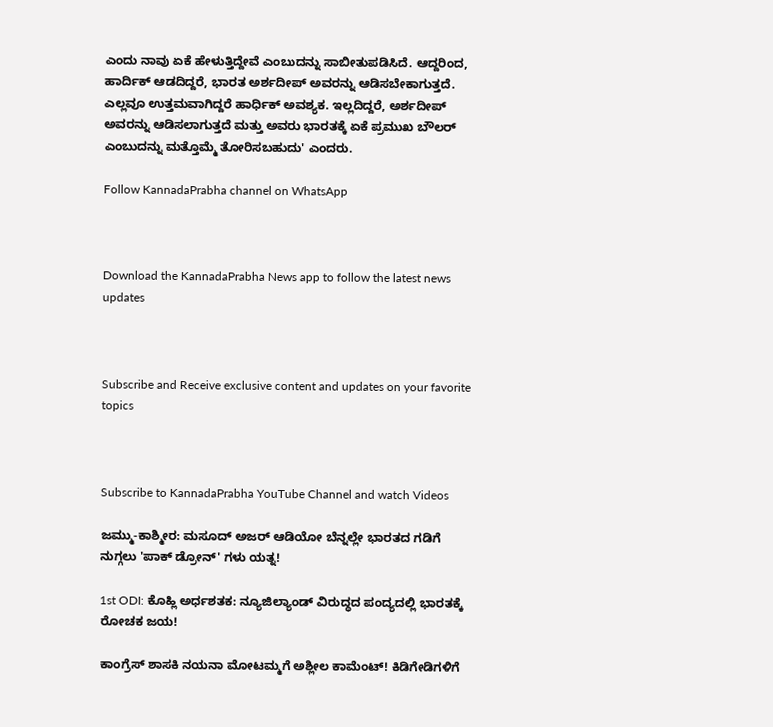ಎಂದು ನಾವು ಏಕೆ ಹೇಳುತ್ತಿದ್ದೇವೆ ಎಂಬುದನ್ನು ಸಾಬೀತುಪಡಿಸಿದೆ. ಆದ್ದರಿಂದ, ಹಾರ್ದಿಕ್ ಆಡದಿದ್ದರೆ, ಭಾರತ ಅರ್ಶದೀಪ್ ಅವರನ್ನು ಆಡಿಸಬೇಕಾಗುತ್ತದೆ. ಎಲ್ಲವೂ ಉತ್ತಮವಾಗಿದ್ದರೆ ಹಾರ್ಧಿಕ್ ಅವಶ್ಯಕ. ಇಲ್ಲದಿದ್ದರೆ, ಅರ್ಶದೀಪ್ ಅವರನ್ನು ಆಡಿಸಲಾಗುತ್ತದೆ ಮತ್ತು ಅವರು ಭಾರತಕ್ಕೆ ಏಕೆ ಪ್ರಮುಖ ಬೌಲರ್ ಎಂಬುದನ್ನು ಮತ್ತೊಮ್ಮೆ ತೋರಿಸಬಹುದು' ಎಂದರು.

Follow KannadaPrabha channel on WhatsApp



Download the KannadaPrabha News app to follow the latest news updates



Subscribe and Receive exclusive content and updates on your favorite topics



Subscribe to KannadaPrabha YouTube Channel and watch Videos

ಜಮ್ಮು-ಕಾಶ್ಮೀರ: ಮಸೂದ್ ಅಜರ್ ಆಡಿಯೋ ಬೆನ್ನಲ್ಲೇ ಭಾರತದ ಗಡಿಗೆ ನುಗ್ಗಲು 'ಪಾಕ್ ಡ್ರೋನ್' ಗಳು ಯತ್ನ!

1st ODI: ಕೊಹ್ಲಿ ಅರ್ಧಶತಕ: ನ್ಯೂಜಿಲ್ಯಾಂಡ್ ವಿರುದ್ಧದ ಪಂದ್ಯದಲ್ಲಿ ಭಾರತಕ್ಕೆ ರೋಚಕ ಜಯ!

ಕಾಂಗ್ರೆಸ್ ಶಾಸಕಿ ನಯನಾ ಮೋಟಮ್ಮಗೆ ಅಶ್ಲೀಲ ಕಾಮೆಂಟ್! ಕಿಡಿಗೇಡಿಗಳಿಗೆ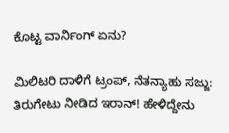ಕೊಟ್ಟ ವಾರ್ನಿಂಗ್ ಏನು?

ಮಿಲಿಟರಿ ದಾಳಿಗೆ ಟ್ರಂಪ್, ನೆತನ್ಯಾಹು ಸಜ್ಜು: ತಿರುಗೇಟು ನೀಡಿದ ಇರಾನ್! ಹೇಳಿದ್ದೇನು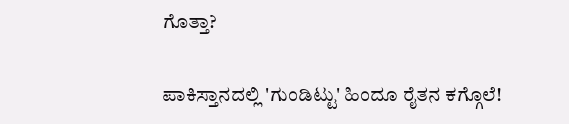ಗೊತ್ತಾ?

ಪಾಕಿಸ್ತಾನದಲ್ಲಿ 'ಗುಂಡಿಟ್ಟು' ಹಿಂದೂ ರೈತನ ಕಗ್ಗೊಲೆ!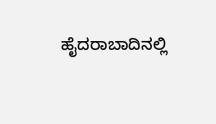ಹೈದರಾಬಾದಿನಲ್ಲಿ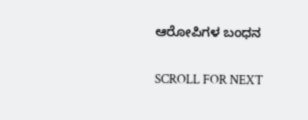ಆರೋಪಿಗಳ ಬಂಧನ

SCROLL FOR NEXT